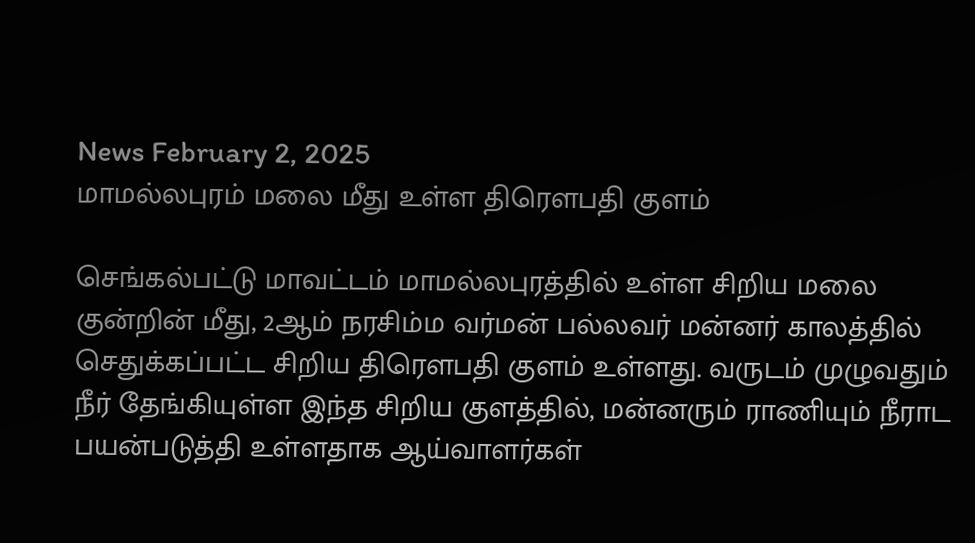News February 2, 2025
மாமல்லபுரம் மலை மீது உள்ள திரௌபதி குளம்

செங்கல்பட்டு மாவட்டம் மாமல்லபுரத்தில் உள்ள சிறிய மலை குன்றின் மீது, 2ஆம் நரசிம்ம வர்மன் பல்லவர் மன்னர் காலத்தில் செதுக்கப்பட்ட சிறிய திரௌபதி குளம் உள்ளது. வருடம் முழுவதும் நீர் தேங்கியுள்ள இந்த சிறிய குளத்தில், மன்னரும் ராணியும் நீராட பயன்படுத்தி உள்ளதாக ஆய்வாளர்கள்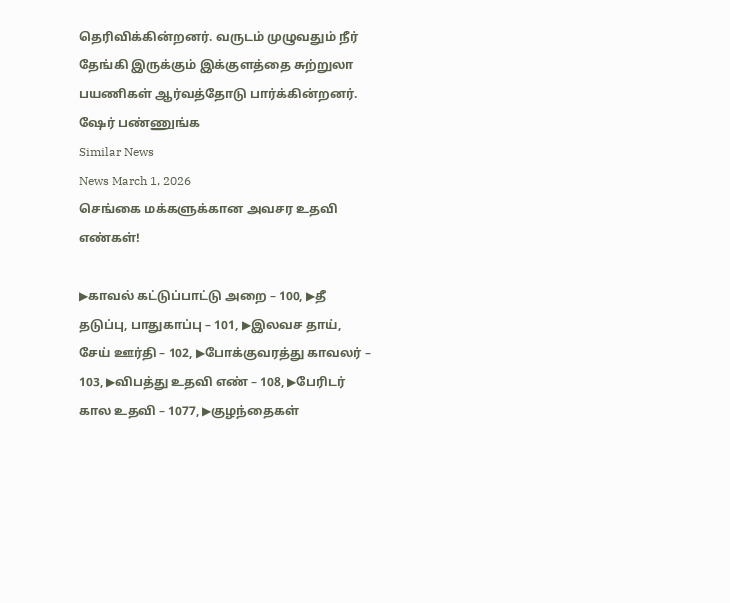தெரிவிக்கின்றனர். வருடம் முழுவதும் நீர் தேங்கி இருக்கும் இக்குளத்தை சுற்றுலா பயணிகள் ஆர்வத்தோடு பார்க்கின்றனர். ஷேர் பண்ணுங்க
Similar News
News March 1, 2026
செங்கை மக்களுக்கான அவசர உதவி எண்கள்!

▶காவல் கட்டுப்பாட்டு அறை – 100, ▶தீ தடுப்பு, பாதுகாப்பு – 101, ▶இலவச தாய், சேய் ஊர்தி – 102, ▶போக்குவரத்து காவலர் – 103, ▶விபத்து உதவி எண் – 108, ▶பேரிடர் கால உதவி – 1077, ▶குழந்தைகள்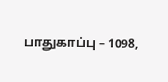பாதுகாப்பு – 1098,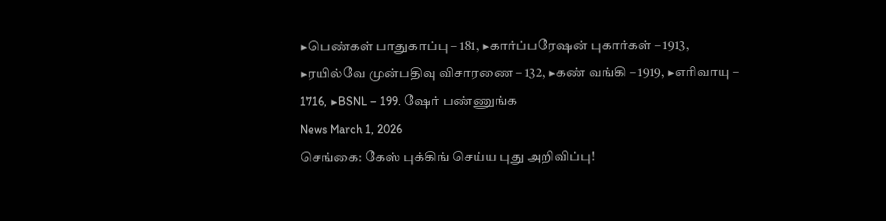▶பெண்கள் பாதுகாப்பு – 181, ▶கார்ப்பரேஷன் புகார்கள் – 1913, ▶ரயில்வே முன்பதிவு விசாரணை – 132, ▶கண் வங்கி – 1919, ▶எரிவாயு – 1716, ▶BSNL – 199. ஷேர் பண்ணுங்க
News March 1, 2026
செங்கை: கேஸ் புக்கிங் செய்ய புது அறிவிப்பு!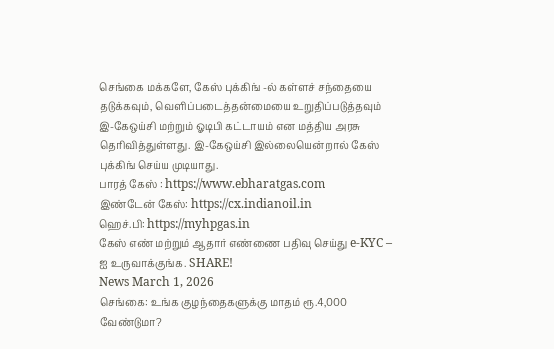செங்கை மக்களே, கேஸ் புக்கிங் -ல் கள்ளச் சந்தையை தடுக்கவும், வெளிப்படைத்தன்மையை உறுதிப்படுத்தவும் இ-கேஒய்சி மற்றும் ஓடிபி கட்டாயம் என மத்திய அரசு தெரிவித்துள்ளது. இ-கேஒய்சி இல்லையென்றால் கேஸ் புக்கிங் செய்ய முடியாது.
பாரத் கேஸ் : https://www.ebharatgas.com
இண்டேன் கேஸ்: https://cx.indianoil.in
ஹெச்.பி: https://myhpgas.in
கேஸ் எண் மற்றும் ஆதார் எண்ணை பதிவு செய்து e-KYC – ஐ உருவாக்குங்க. SHARE!
News March 1, 2026
செங்கை: உங்க குழந்தைகளுக்கு மாதம் ரூ.4,000 வேண்டுமா?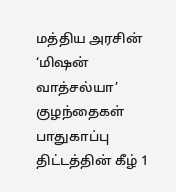மத்திய அரசின் ‘மிஷன் வாத்சல்யா’ குழந்தைகள் பாதுகாப்பு திட்டத்தின் கீழ் 1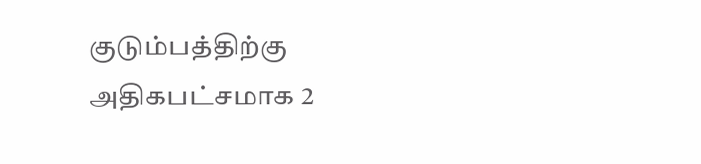குடும்பத்திற்கு அதிகபட்சமாக 2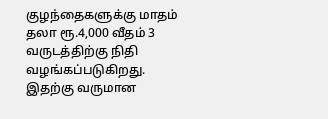குழந்தைகளுக்கு மாதம் தலா ரூ.4,000 வீதம் 3 வருடத்திற்கு நிதி வழங்கப்படுகிறது. இதற்கு வருமான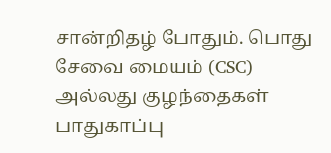சான்றிதழ் போதும். பொது சேவை மையம் (CSC) அல்லது குழந்தைகள் பாதுகாப்பு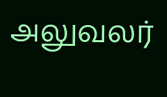அலுவலர்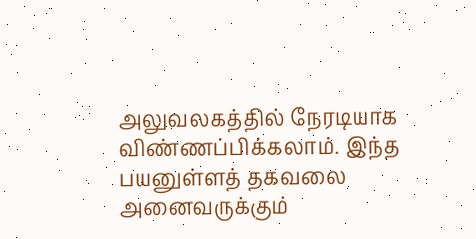அலுவலகத்தில் நேரடியாக விண்ணப்பிக்கலாம். இந்த பயனுள்ளத் தகவலை அனைவருக்கும்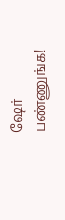ஷேர் பண்ணுங்க!